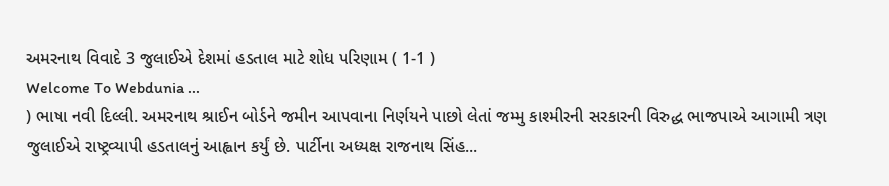અમરનાથ વિવાદે 3 જુલાઈએ દેશમાં હડતાલ માટે શોધ પરિણામ ( 1-1 )
Welcome To Webdunia ...
) ભાષા નવી દિલ્લી. અમરનાથ શ્રાઈન બોર્ડને જમીન આપવાના નિર્ણયને પાછો લેતાં જમ્મુ કાશ્મીરની સરકારની વિરુદ્ધ ભાજપાએ આગામી ત્રણ જુલાઈએ રાષ્ટ્રવ્યાપી હડતાલનું આહ્વાન કર્યું છે. પાર્ટીના અધ્યક્ષ રાજનાથ સિંહ...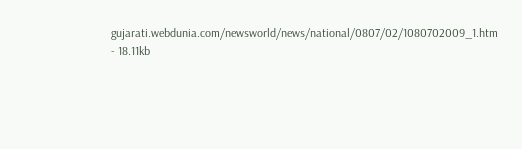gujarati.webdunia.com/newsworld/news/national/0807/02/1080702009_1.htm - 18.11kb